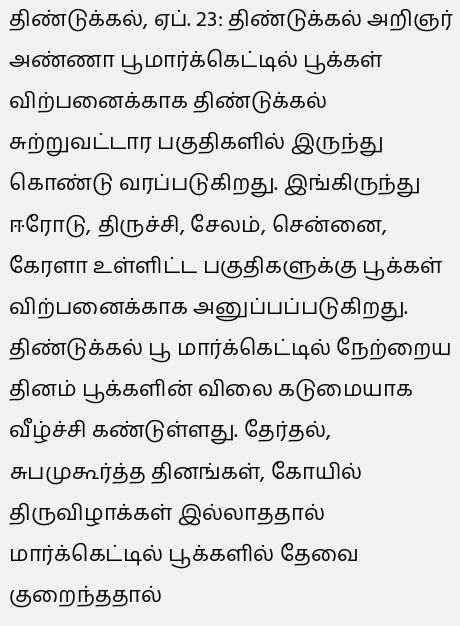திண்டுக்கல், ஏப். 23: திண்டுக்கல் அறிஞர் அண்ணா பூமார்க்கெட்டில் பூக்கள் விற்பனைக்காக திண்டுக்கல் சுற்றுவட்டார பகுதிகளில் இருந்து கொண்டு வரப்படுகிறது. இங்கிருந்து ஈரோடு, திருச்சி, சேலம், சென்னை, கேரளா உள்ளிட்ட பகுதிகளுக்கு பூக்கள் விற்பனைக்காக அனுப்பப்படுகிறது. திண்டுக்கல் பூ மார்க்கெட்டில் நேற்றைய தினம் பூக்களின் விலை கடுமையாக வீழ்ச்சி கண்டுள்ளது. தேர்தல், சுபமுகூர்த்த தினங்கள், கோயில் திருவிழாக்கள் இல்லாததால் மார்க்கெட்டில் பூக்களில் தேவை குறைந்ததால்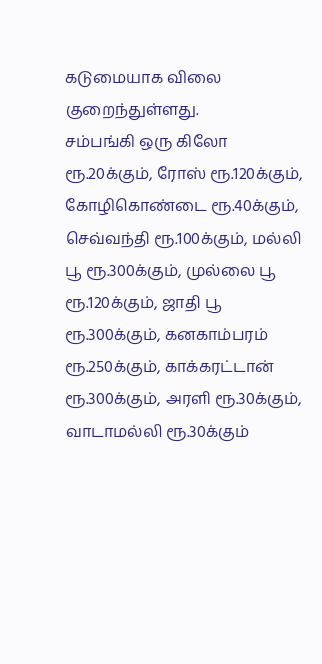கடுமையாக விலை குறைந்துள்ளது.
சம்பங்கி ஒரு கிலோ ரூ.20க்கும், ரோஸ் ரூ.120க்கும், கோழிகொண்டை ரூ.40க்கும், செவ்வந்தி ரூ.100க்கும், மல்லி பூ ரூ.300க்கும், முல்லை பூ ரூ.120க்கும், ஜாதி பூ ரூ.300க்கும், கனகாம்பரம் ரூ.250க்கும், காக்கரட்டான் ரூ.300க்கும், அரளி ரூ.30க்கும், வாடாமல்லி ரூ.30க்கும்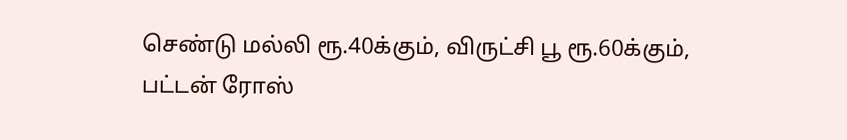செண்டு மல்லி ரூ.40க்கும், விருட்சி பூ ரூ.60க்கும், பட்டன் ரோஸ்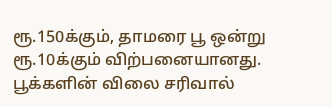ரூ.150க்கும், தாமரை பூ ஒன்று ரூ.10க்கும் விற்பனையானது. பூக்களின் விலை சரிவால்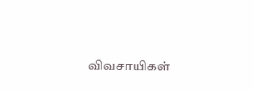விவசாயிகள்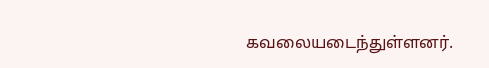கவலையடைந்துள்ளனர்.